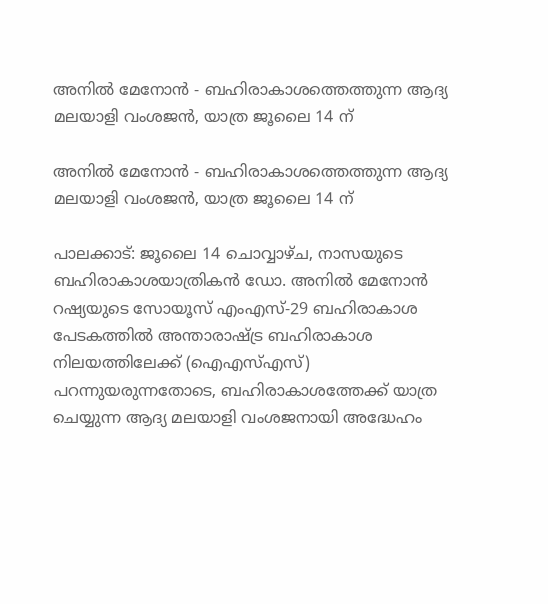അനിൽ മേനോൻ - ബഹിരാകാശത്തെത്തുന്ന ആദ്യ മലയാളി വംശജൻ, യാത്ര ജൂലൈ 14 ന്

അനിൽ മേനോൻ - ബഹിരാകാശത്തെത്തുന്ന ആദ്യ മലയാളി വംശജൻ, യാത്ര ജൂലൈ 14 ന്

പാലക്കാട്: ജൂലൈ 14 ചൊവ്വാഴ്ച, നാസയുടെ ബഹിരാകാശയാത്രികൻ ഡോ. അനിൽ മേനോൻ റഷ്യയുടെ സോയൂസ് എംഎസ്-29 ബഹിരാകാശ പേടകത്തിൽ അന്താരാഷ്ട്ര ബഹിരാകാശ നിലയത്തിലേക്ക് (ഐഎസ്എസ്) പറന്നുയരുന്നതോടെ, ബഹിരാകാശത്തേക്ക് യാത്ര ചെയ്യുന്ന ആദ്യ മലയാളി വംശജനായി അദ്ധേഹം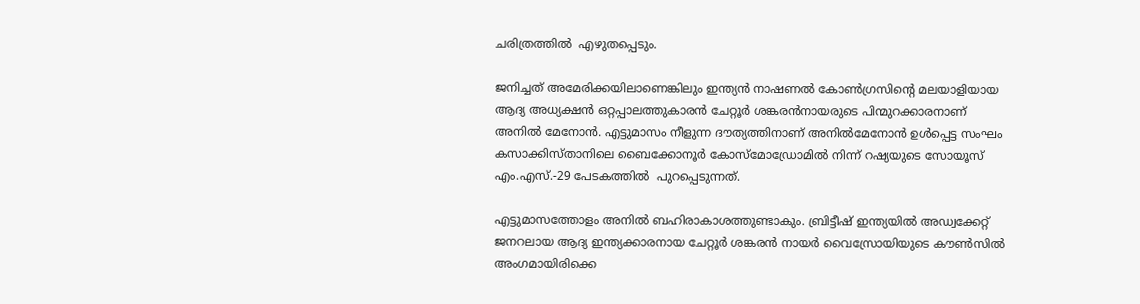ചരിത്രത്തിൽ  എഴുതപ്പെടും.

ജനിച്ചത് അമേരിക്കയിലാണെങ്കിലും ഇന്ത്യൻ നാഷണൽ കോൺഗ്രസിൻ്റെ മലയാളിയായ ആദ്യ അധ്യക്ഷൻ ഒറ്റപ്പാലത്തുകാരൻ ചേറ്റൂർ ശങ്കരൻനായരുടെ പിന്മുറക്കാരനാണ് അനിൽ മേനോൻ. എട്ടുമാസം നീളുന്ന ദൗത്യത്തിനാണ് അനിൽമേനോൻ ഉൾപ്പെട്ട സംഘം കസാക്കിസ്‌താനിലെ ബൈക്കോനൂർ കോസ്മോഡ്രോമിൽ നിന്ന് റഷ്യയുടെ സോയൂസ് എം.എസ്.-29 പേടകത്തിൽ  പുറപ്പെടുന്നത്.

എട്ടുമാസത്തോളം അനിൽ ബഹിരാകാശത്തുണ്ടാകും. ബ്രിട്ടീഷ് ഇന്ത്യയിൽ അഡ്വക്കേറ്റ് ജനറലായ ആദ്യ ഇന്ത്യക്കാരനായ ചേറ്റൂർ ശങ്കരൻ നായർ വൈസ്രോയിയുടെ കൗൺസിൽ അംഗമായിരിക്കെ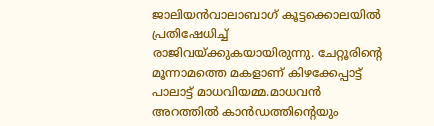ജാലിയൻവാലാബാഗ് കൂട്ടക്കൊലയിൽ പ്രതിഷേധിച്ച് രാജിവയ്‌ക്കുകയായിരുന്നു. ചേറ്റൂരിൻ്റെ മൂന്നാമത്തെ മകളാണ് കിഴക്കേപ്പാട്ട് പാലാട്ട് മാധവിയമ്മ.മാധവൻ അറത്തിൽ കാൻഡത്തിൻ്റെയും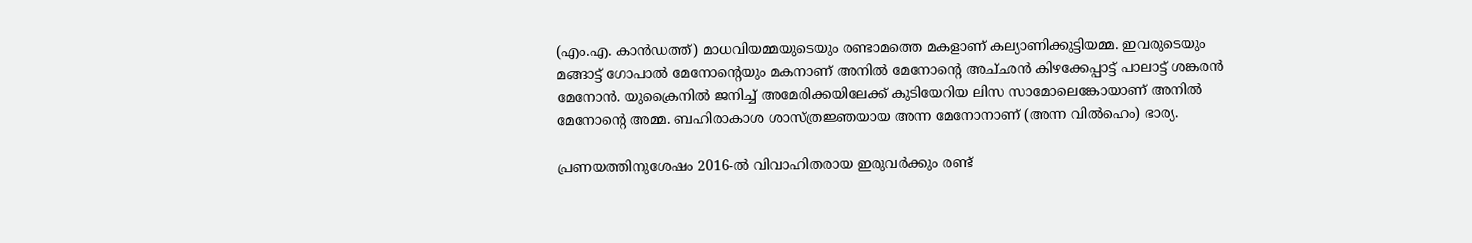(എം.എ. കാൻഡത്ത്) മാധവിയമ്മയുടെയും രണ്ടാമത്തെ മകളാണ് കല്യാണിക്കുട്ടിയമ്മ. ഇവരുടെയും മങ്ങാട്ട് ഗോപാൽ മേനോൻ്റെയും മകനാണ് അനിൽ മേനോന്‍റെ അച്‌ഛൻ കിഴക്കേപ്പാട്ട് പാലാട്ട് ശങ്കരൻ മേനോൻ. യുക്രൈനിൽ ജനിച്ച് അമേരിക്കയിലേക്ക് കുടിയേറിയ ലിസ സാമോലെങ്കോയാണ് അനിൽ മേനോൻ്റെ അമ്മ. ബഹിരാകാശ ശാസ്ത്രജ്ഞയായ അന്ന മേനോനാണ് (അന്ന വിൽഹെം) ഭാര്യ.

പ്രണയത്തിനുശേഷം 2016-ൽ വിവാഹിതരായ ഇരുവർക്കും രണ്ട്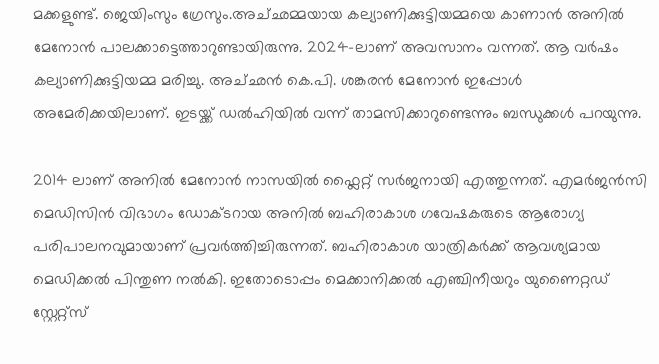മക്കളുണ്ട്. ജെയിംസും ഗ്രേസും.അച്‌ഛമ്മയായ കല്യാണിക്കുട്ടിയമ്മയെ കാണാൻ അനിൽ മേനോൻ പാലക്കാട്ടെത്താറുണ്ടായിരുന്നു. 2024-ലാണ് അവസാനം വന്നത്. ആ വർഷം കല്യാണിക്കുട്ടിയമ്മ മരിച്ചു. അച്‌ഛൻ കെ.പി. ശങ്കരൻ മേനോൻ ഇപ്പോൾ അമേരിക്കയിലാണ്. ഇടയ്ക്ക് ഡൽഹിയിൽ വന്ന് താമസിക്കാറുണ്ടെന്നും ബന്ധുക്കൾ പറയുന്നു.

2014 ലാണ് അനില്‍ മേനോന്‍ നാസയില്‍ ഫ്ലൈറ്റ് സര്‍ജനായി എത്തുന്നത്. എമര്‍ജന്‍സി മെഡിസിന്‍ വിഭാഗം ഡോക്‌ടറായ അനില്‍ ബഹിരാകാശ ഗവേഷകരുടെ ആരോഗ്യ പരിപാലനവുമായാണ് പ്രവര്‍ത്തിച്ചിരുന്നത്. ബഹിരാകാശ യാത്രികര്‍ക്ക് ആവശ്യമായ മെഡിക്കല്‍ പിന്തുണ നല്‍കി. ഇതോടൊപ്പം മെക്കാനിക്കൽ എഞ്ചിനീയറും യുണൈറ്റഡ് സ്റ്റേറ്റ്സ്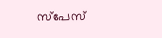സ്‌പേസ്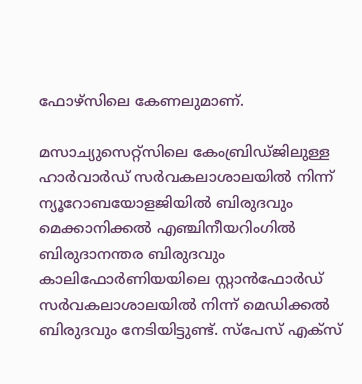ഫോഴ്‌സിലെ കേണലുമാണ്.

മസാച്യുസെറ്റ്സിലെ കേംബ്രിഡ്‌ജിലുള്ള ഹാർവാർഡ് സർവകലാശാലയിൽ നിന്ന് ന്യൂറോബയോളജിയിൽ ബിരുദവും മെക്കാനിക്കൽ എഞ്ചിനീയറിംഗിൽ ബിരുദാനന്തര ബിരുദവും കാലിഫോർണിയയിലെ സ്റ്റാൻഫോർഡ് സർവകലാശാലയിൽ നിന്ന് മെഡിക്കൽ ബിരുദവും നേടിയിട്ടുണ്ട്. സ്‌പേസ് എക്‌സ്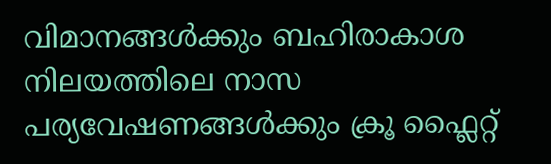വിമാനങ്ങൾക്കും ബഹിരാകാശ നിലയത്തിലെ നാസ പര്യവേഷണങ്ങൾക്കും ക്രൂ ഫ്ലൈറ്റ്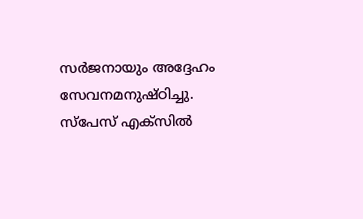സർജനായും അദ്ദേഹം സേവനമനുഷ്‌ഠിച്ചു. സ്പേസ് എക്‌സില്‍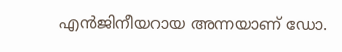എന്‍ജിനീയറായ അന്നയാണ് ഡോ.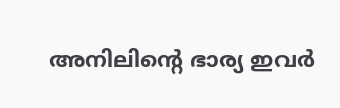അനിലിന്‍റെ ഭാര്യ ഇവര്‍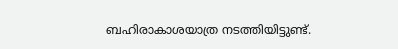ബഹിരാകാശയാത്ര നടത്തിയിട്ടുണ്ട്.